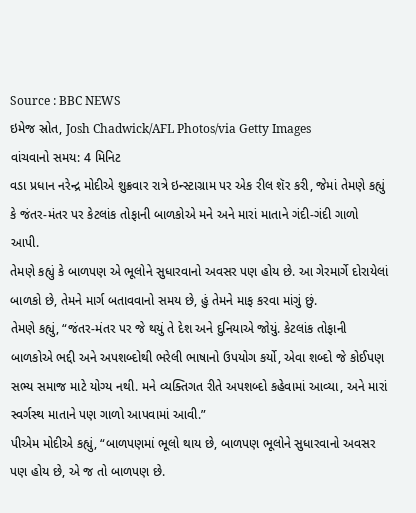Source : BBC NEWS
ઇમેજ સ્રોત, Josh Chadwick/AFL Photos/via Getty Images
વાંચવાનો સમય: 4 મિનિટ
વડા પ્રધાન નરેન્દ્ર મોદીએ શુક્રવાર રાત્રે ઇન્સ્ટાગ્રામ પર એક રીલ શૅર કરી, જેમાં તેમણે કહ્યું કે જંતર-મંતર પર કેટલાંક તોફાની બાળકોએ મને અને મારાં માતાને ગંદી-ગંદી ગાળો આપી.
તેમણે કહ્યું કે બાળપણ એ ભૂલોને સુધારવાનો અવસર પણ હોય છે. આ ગેરમાર્ગે દોરાયેલાં બાળકો છે, તેમને માર્ગ બતાવવાનો સમય છે, હું તેમને માફ કરવા માંગું છું.
તેમણે કહ્યું, “જંતર-મંતર પર જે થયું તે દેશ અને દુનિયાએ જોયું. કેટલાંક તોફાની બાળકોએ ભદ્દી અને અપશબ્દોથી ભરેલી ભાષાનો ઉપયોગ કર્યો, એવા શબ્દો જે કોઈપણ સભ્ય સમાજ માટે યોગ્ય નથી. મને વ્યક્તિગત રીતે અપશબ્દો કહેવામાં આવ્યા, અને મારાં સ્વર્ગસ્થ માતાને પણ ગાળો આપવામાં આવી.”
પીએમ મોદીએ કહ્યું, “બાળપણમાં ભૂલો થાય છે, બાળપણ ભૂલોને સુધારવાનો અવસર પણ હોય છે, એ જ તો બાળપણ છે.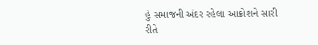હું સમાજની અંદર રહેલા આક્રોશને સારી રીતે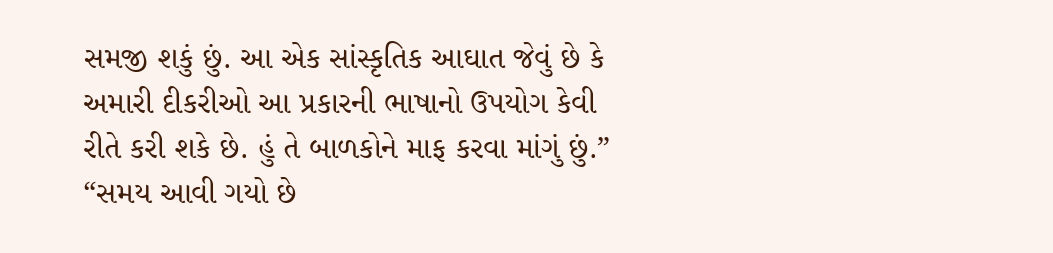સમજી શકું છું. આ એક સાંસ્કૃતિક આઘાત જેવું છે કે અમારી દીકરીઓ આ પ્રકારની ભાષાનો ઉપયોગ કેવી રીતે કરી શકે છે. હું તે બાળકોને માફ કરવા માંગું છું.”
“સમય આવી ગયો છે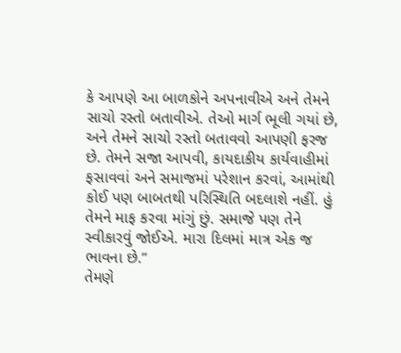કે આપણે આ બાળકોને અપનાવીએ અને તેમને સાચો રસ્તો બતાવીએ. તેઓ માર્ગ ભૂલી ગયાં છે, અને તેમને સાચો રસ્તો બતાવવો આપણી ફરજ છે. તેમને સજા આપવી, કાયદાકીય કાર્યવાહીમાં ફસાવવાં અને સમાજમાં પરેશાન કરવાં, આમાંથી કોઈ પણ બાબતથી પરિસ્થિતિ બદલાશે નહીં. હું તેમને માફ કરવા માંગું છું. સમાજે પણ તેને સ્વીકારવું જોઈએ. મારા દિલમાં માત્ર એક જ ભાવના છે.”
તેમણે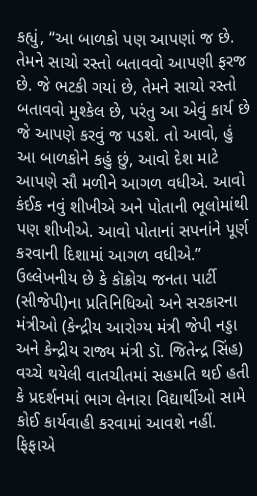કહ્યું, “આ બાળકો પણ આપણાં જ છે. તેમને સાચો રસ્તો બતાવવો આપણી ફરજ છે. જે ભટકી ગયાં છે, તેમને સાચો રસ્તો બતાવવો મુશ્કેલ છે, પરંતુ આ એવું કાર્ય છે જે આપણે કરવું જ પડશે. તો આવો, હું આ બાળકોને કહું છું, આવો દેશ માટે આપણે સૌ મળીને આગળ વધીએ. આવો કંઈક નવું શીખીએ અને પોતાની ભૂલોમાંથી પણ શીખીએ. આવો પોતાનાં સપનાંને પૂર્ણ કરવાની દિશામાં આગળ વધીએ.”
ઉલ્લેખનીય છે કે કૉક્રોચ જનતા પાર્ટી (સીજેપી)ના પ્રતિનિધિઓ અને સરકારના મંત્રીઓ (કેન્દ્રીય આરોગ્ય મંત્રી જેપી નડ્ડા અને કેન્દ્રીય રાજ્ય મંત્રી ડૉ. જિતેન્દ્ર સિંહ) વચ્ચે થયેલી વાતચીતમાં સહમતિ થઈ હતી કે પ્રદર્શનમાં ભાગ લેનારા વિદ્યાર્થીઓ સામે કોઈ કાર્યવાહી કરવામાં આવશે નહીં.
ફિફાએ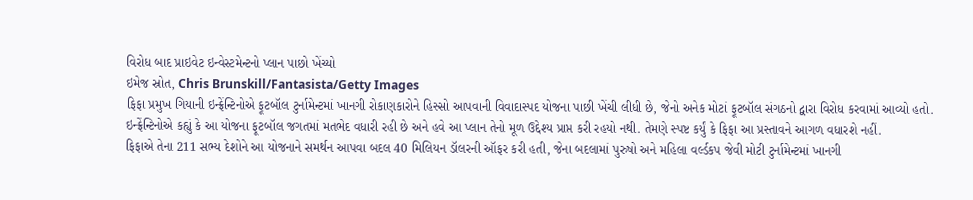વિરોધ બાદ પ્રાઇવેટ ઇન્વેસ્ટમેન્ટનો પ્લાન પાછો ખેંચ્યો
ઇમેજ સ્રોત, Chris Brunskill/Fantasista/Getty Images
ફિફા પ્રમુખ ગિયાની ઇન્ફ્રેંન્ટિનોએ ફૂટબૉલ ટુર્નામેન્ટમાં ખાનગી રોકાણકારોને હિસ્સો આપવાની વિવાદાસ્પદ યોજના પાછી ખેંચી લીધી છે, જેનો અનેક મોટાં ફૂટબૉલ સંગઠનો દ્વારા વિરોધ કરવામાં આવ્યો હતો.
ઇન્ફ્રેંન્ટિનોએ કહ્યું કે આ યોજના ફૂટબૉલ જગતમાં મતભેદ વધારી રહી છે અને હવે આ પ્લાન તેનો મૂળ ઉદ્દેશ્ય પ્રાપ્ત કરી રહયો નથી. તેમણે સ્પષ્ટ કર્યું કે ફિફા આ પ્રસ્તાવને આગળ વધારશે નહીં.
ફિફાએ તેના 211 સભ્ય દેશોને આ યોજનાને સમર્થન આપવા બદલ 40 મિલિયન ડૉલરની ઑફર કરી હતી, જેના બદલામાં પુરુષો અને મહિલા વર્લ્ડકપ જેવી મોટી ટુર્નામેન્ટમાં ખાનગી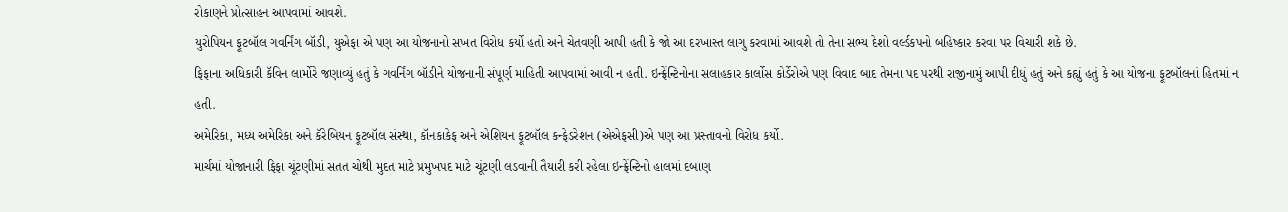રોકાણને પ્રોત્સાહન આપવામાં આવશે.
યુરોપિયન ફૂટબૉલ ગવર્નિંગ બૉડી, યુએફા એ પણ આ યોજનાનો સખત વિરોધ કર્યો હતો અને ચેતવણી આપી હતી કે જો આ દરખાસ્ત લાગુ કરવામાં આવશે તો તેના સભ્ય દેશો વર્લ્ડકપનો બહિષ્કાર કરવા પર વિચારી શકે છે.
ફિફાના અધિકારી કૅવિન લાર્મોરે જણાવ્યું હતું કે ગવર્નિંગ બૉડીને યોજનાની સંપૂર્ણ માહિતી આપવામાં આવી ન હતી. ઇન્ફ્રેંન્ટિનોના સલાહકાર કાર્લોસ કોર્ડેરોએ પણ વિવાદ બાદ તેમના પદ પરથી રાજીનામું આપી દીધું હતું અને કહ્યું હતું કે આ યોજના ફૂટબૉલનાં હિતમાં ન હતી.
અમેરિકા, મધ્ય અમેરિકા અને કૅરેબિયન ફૂટબૉલ સંસ્થા, કૉનકાકેફ અને એશિયન ફૂટબૉલ કન્ફેડરેશન (એએફસી)એ પણ આ પ્રસ્તાવનો વિરોધ કર્યો.
માર્ચમાં યોજાનારી ફિફા ચૂંટણીમાં સતત ચોથી મુદત માટે પ્રમુખપદ માટે ચૂંટણી લડવાની તૈયારી કરી રહેલા ઇન્ફ્રેંન્ટિનો હાલમાં દબાણ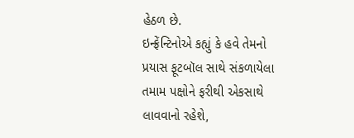હેઠળ છે.
ઇન્ફ્રેંન્ટિનોએ કહ્યું કે હવે તેમનો પ્રયાસ ફૂટબૉલ સાથે સંકળાયેલા તમામ પક્ષોને ફરીથી એકસાથે લાવવાનો રહેશે,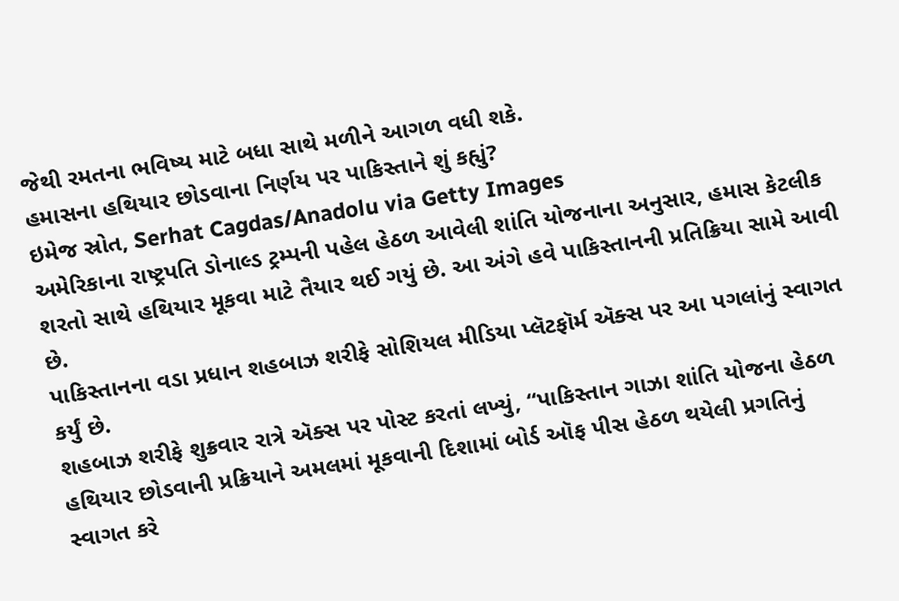જેથી રમતના ભવિષ્ય માટે બધા સાથે મળીને આગળ વધી શકે.
હમાસના હથિયાર છોડવાના નિર્ણય પર પાકિસ્તાને શું કહ્યું?
ઇમેજ સ્રોત, Serhat Cagdas/Anadolu via Getty Images
અમેરિકાના રાષ્ટ્રપતિ ડોનાલ્ડ ટ્રમ્પની પહેલ હેઠળ આવેલી શાંતિ યોજનાના અનુસાર, હમાસ કેટલીક શરતો સાથે હથિયાર મૂકવા માટે તૈયાર થઈ ગયું છે. આ અંગે હવે પાકિસ્તાનની પ્રતિક્રિયા સામે આવી છે.
પાકિસ્તાનના વડા પ્રધાન શહબાઝ શરીફે સોશિયલ મીડિયા પ્લૅટફૉર્મ ઍક્સ પર આ પગલાંનું સ્વાગત કર્યું છે.
શહબાઝ શરીફે શુક્રવાર રાત્રે ઍક્સ પર પોસ્ટ કરતાં લખ્યું, “પાકિસ્તાન ગાઝા શાંતિ યોજના હેઠળ હથિયાર છોડવાની પ્રક્રિયાને અમલમાં મૂકવાની દિશામાં બોર્ડ ઑફ પીસ હેઠળ થયેલી પ્રગતિનું સ્વાગત કરે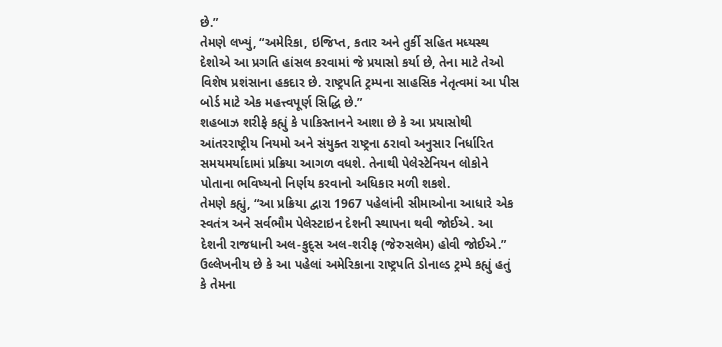છે.”
તેમણે લખ્યું, “અમેરિકા, ઇજિપ્ત, કતાર અને તુર્કી સહિત મધ્યસ્થ દેશોએ આ પ્રગતિ હાંસલ કરવામાં જે પ્રયાસો કર્યા છે, તેના માટે તેઓ વિશેષ પ્રશંસાના હકદાર છે. રાષ્ટ્રપતિ ટ્રમ્પના સાહસિક નેતૃત્વમાં આ પીસ બોર્ડ માટે એક મહત્ત્વપૂર્ણ સિદ્ધિ છે.”
શહબાઝ શરીફે કહ્યું કે પાકિસ્તાનને આશા છે કે આ પ્રયાસોથી આંતરરાષ્ટ્રીય નિયમો અને સંયુક્ત રાષ્ટ્રના ઠરાવો અનુસાર નિર્ધારિત સમયમર્યાદામાં પ્રક્રિયા આગળ વધશે. તેનાથી પેલેસ્ટેનિયન લોકોને પોતાના ભવિષ્યનો નિર્ણય કરવાનો અધિકાર મળી શકશે.
તેમણે કહ્યું, “આ પ્રક્રિયા દ્વારા 1967 પહેલાંની સીમાઓના આધારે એક સ્વતંત્ર અને સર્વભૌમ પેલેસ્ટાઇન દેશની સ્થાપના થવી જોઈએ. આ દેશની રાજધાની અલ-કુદ્સ અલ-શરીફ (જેરુસલેમ) હોવી જોઈએ.”
ઉલ્લેખનીય છે કે આ પહેલાં અમેરિકાના રાષ્ટ્રપતિ ડોનાલ્ડ ટ્રમ્પે કહ્યું હતું કે તેમના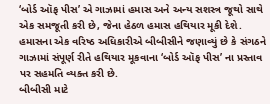‘બોર્ડ ઑફ પીસ’ એ ગાઝામાં હમાસ અને અન્ય સશસ્ત્ર જૂથો સાથે એક સમજૂતી કરી છે, જેના હેઠળ હમાસ હથિયાર મૂકી દેશે.
હમાસના એક વરિષ્ઠ અધિકારીએ બીબીસીને જણાવ્યું છે કે સંગઠને ગાઝામાં સંપૂર્ણ રીતે હથિયાર મૂકવાના ‘બોર્ડ ઑફ પીસ’ ના પ્રસ્તાવ પર સહમતિ વ્યક્ત કરી છે.
બીબીસી માટે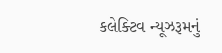કલેક્ટિવ ન્યૂઝરૂમનું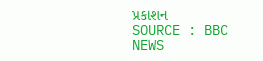પ્રકાશન
SOURCE : BBC NEWS